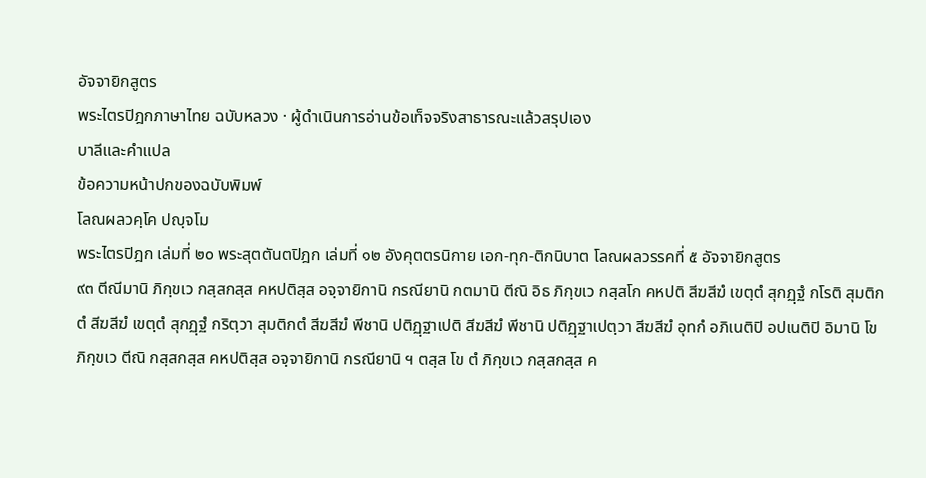อัจจายิกสูตร
พระไตรปิฎกภาษาไทย ฉบับหลวง · ผู้ดำเนินการอ่านข้อเท็จจริงสาธารณะแล้วสรุปเอง
บาลีและคำแปล
ข้อความหน้าปกของฉบับพิมพ์
โลณผลวคฺโค ปญฺจโม
พระไตรปิฎก เล่มที่ ๒๐ พระสุตตันตปิฎก เล่มที่ ๑๒ อังคุตตรนิกาย เอก-ทุก-ติกนิบาต โลณผลวรรคที่ ๕ อัจจายิกสูตร
๙๓ ตีณีมานิ ภิกฺขเว กสฺสกสฺส คหปติสฺส อจฺจายิกานิ กรณียานิ กตมานิ ตีณิ อิธ ภิกฺขเว กสฺสโก คหปติ สีฆสีฆํ เขตฺตํ สุกฏฺฐํ กโรติ สุมติกตํ สีฆสีฆํ เขตฺตํ สุกฏฺฐํ กริตฺวา สุมติกตํ สีฆสีฆํ พีชานิ ปติฏฺฐาเปติ สีฆสีฆํ พีชานิ ปติฏฺฐาเปตฺวา สีฆสีฆํ อุทกํ อภิเนติปิ อปเนติปิ อิมานิ โข ภิกฺขเว ตีณิ กสฺสกสฺส คหปติสฺส อจฺจายิกานิ กรณียานิ ฯ ตสฺส โข ตํ ภิกฺขเว กสฺสกสฺส ค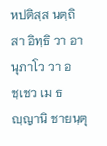หปติสฺส นตฺถิ สา อิทฺธิ วา อานุภาโว วา อชฺเชว เม ธญฺญานิ ชายนฺตุ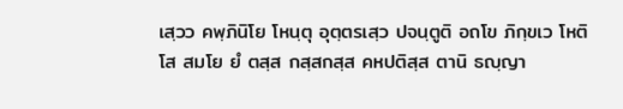เสฺวว คพฺภินิโย โหนฺตุ อุตฺตรเสฺว ปจนฺตูติ อถโข ภิกฺขเว โหติ โส สมโย ยํ ตสฺส กสฺสกสฺส คหปติสฺส ตานิ ธญฺญา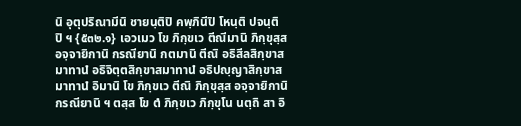นิ อุตุปริณามีนิ ชายนฺติปิ คพฺภินีปิ โหนฺติ ปจนฺติปิ ฯ {๕๓๒.๑} เอวเมว โข ภิกฺขเว ตีณีมานิ ภิกฺขุสฺส อจฺจายิกานิ กรณียานิ กตมานิ ตีณิ อธิสีลสิกฺขาสมาทานํ อธิจิตฺตสิกฺขาสมาทานํ อธิปญฺญาสิกฺขาสมาทานํ อิมานิ โข ภิกฺขเว ตีณิ ภิกฺขุสฺส อจฺจายิกานิ กรณียานิ ฯ ตสฺส โข ตํ ภิกฺขเว ภิกฺขุโน นตฺถิ สา อิ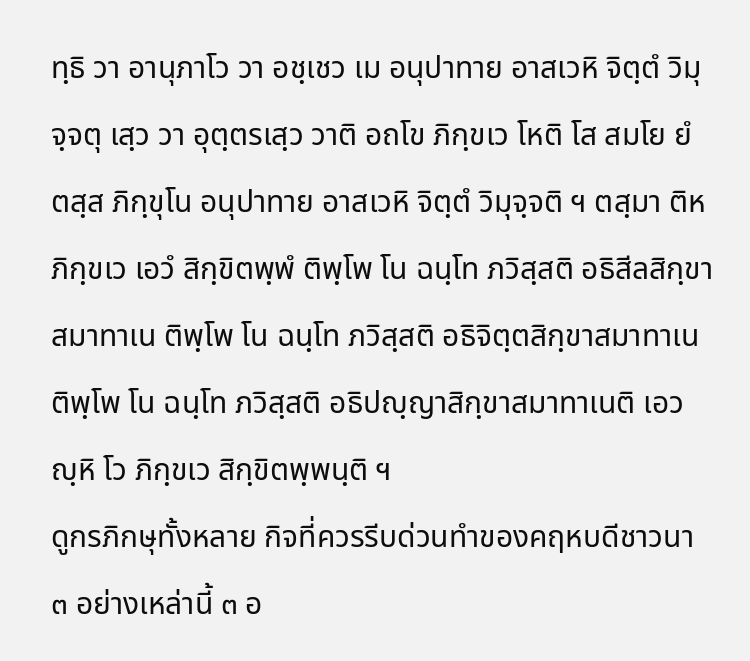ทฺธิ วา อานุภาโว วา อชฺเชว เม อนุปาทาย อาสเวหิ จิตฺตํ วิมุจฺจตุ เสฺว วา อุตฺตรเสฺว วาติ อถโข ภิกฺขเว โหติ โส สมโย ยํ ตสฺส ภิกฺขุโน อนุปาทาย อาสเวหิ จิตฺตํ วิมุจฺจติ ฯ ตสฺมา ติห ภิกฺขเว เอวํ สิกฺขิตพฺพํ ติพฺโพ โน ฉนฺโท ภวิสฺสติ อธิสีลสิกฺขาสมาทาเน ติพฺโพ โน ฉนฺโท ภวิสฺสติ อธิจิตฺตสิกฺขาสมาทาเน ติพฺโพ โน ฉนฺโท ภวิสฺสติ อธิปญฺญาสิกฺขาสมาทาเนติ เอวญฺหิ โว ภิกฺขเว สิกฺขิตพฺพนฺติ ฯ
ดูกรภิกษุทั้งหลาย กิจที่ควรรีบด่วนทำของคฤหบดีชาวนา ๓ อย่างเหล่านี้ ๓ อ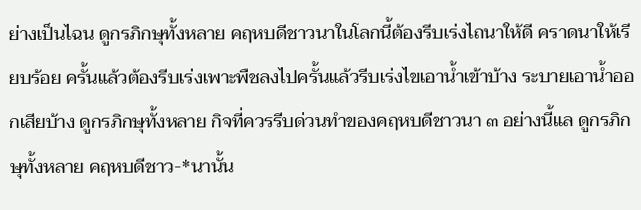ย่างเป็นไฉน ดูกรภิกษุทั้งหลาย คฤหบดีชาวนาในโลกนี้ต้องรีบเร่งไถนาให้ดี คราดนาให้เรียบร้อย ครั้นแล้วต้องรีบเร่งเพาะพืชลงไปครั้นแล้วรีบเร่งไขเอาน้ำเข้าบ้าง ระบายเอาน้ำออกเสียบ้าง ดูกรภิกษุทั้งหลาย กิจที่ควรรีบด่วนทำของคฤหบดีชาวนา ๓ อย่างนี้แล ดูกรภิกษุทั้งหลาย คฤหบดีชาว-*นานั้น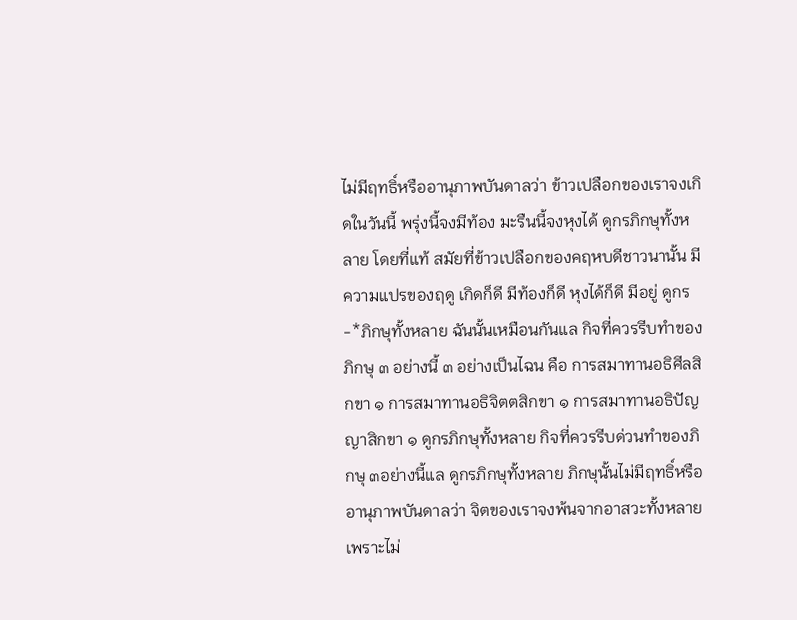ไม่มีฤทธิ์หรืออานุภาพบันดาลว่า ข้าวเปลือกของเราจงเกิดในวันนี้ พรุ่งนี้จงมีท้อง มะรืนนี้จงหุงได้ ดูกรภิกษุทั้งหลาย โดยที่แท้ สมัยที่ข้าวเปลือกของคฤหบดีชาวนานั้น มีความแปรของฤดู เกิดก็ดี มีท้องก็ดี หุงได้ก็ดี มีอยู่ ดูกร-*ภิกษุทั้งหลาย ฉันนั้นเหมือนกันแล กิจที่ควรรีบทำของภิกษุ ๓ อย่างนี้ ๓ อย่างเป็นไฉน คือ การสมาทานอธิศีลสิกขา ๑ การสมาทานอธิจิตตสิกขา ๑ การสมาทานอธิปัญญาสิกขา ๑ ดูกรภิกษุทั้งหลาย กิจที่ควรรีบด่วนทำของภิกษุ ๓อย่างนี้แล ดูกรภิกษุทั้งหลาย ภิกษุนั้นไม่มีฤทธิ์หรืออานุภาพบันดาลว่า จิตของเราจงพ้นจากอาสวะทั้งหลายเพราะไม่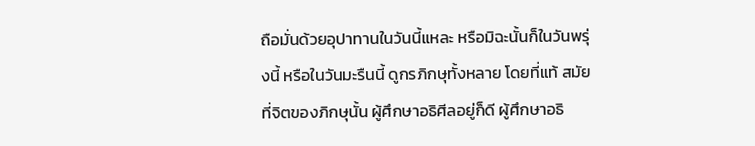ถือมั่นด้วยอุปาทานในวันนี้แหละ หรือมิฉะนั้นก็ในวันพรุ่งนี้ หรือในวันมะรืนนี้ ดูกรภิกษุทั้งหลาย โดยที่แท้ สมัยที่จิตของภิกษุนั้น ผู้ศึกษาอธิศีลอยู่ก็ดี ผู้ศึกษาอธิ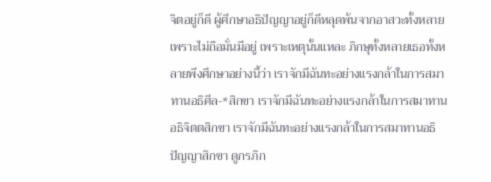จิตอยู่ก็ดี ผู้ศึกษาอธิปัญญาอยู่ก็ดีหลุดพ้นจากอาสวะทั้งหลายเพราะไม่ถือมั่นมีอยู่ เพราะเหตุนั้นแหละ ภิกษุทั้งหลายเธอทั้งหลายพึงศึกษาอย่างนี้ว่า เราจักมีฉันทะอย่างแรงกล้าในการสมาทานอธิศีล-*สิกขา เราจักมีฉันทะอย่างแรงกล้าในการสมาทานอธิจิตตสิกขา เราจักมีฉันทะอย่างแรงกล้าในการสมาทานอธิปัญญาสิกขา ดูกรภิก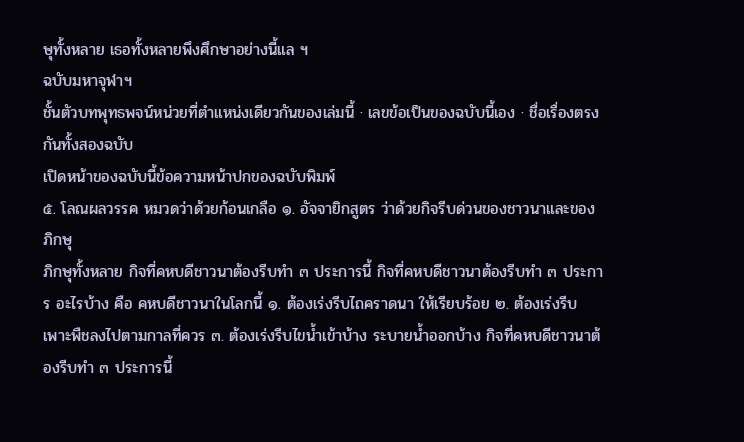ษุทั้งหลาย เธอทั้งหลายพึงศึกษาอย่างนี้แล ฯ
ฉบับมหาจุฬาฯ
ชั้นตัวบทพุทธพจน์หน่วยที่ตำแหน่งเดียวกันของเล่มนี้ · เลขข้อเป็นของฉบับนี้เอง · ชื่อเรื่องตรงกันทั้งสองฉบับ
เปิดหน้าของฉบับนี้ข้อความหน้าปกของฉบับพิมพ์
๕. โลณผลวรรค หมวดว่าด้วยก้อนเกลือ ๑. อัจจายิกสูตร ว่าด้วยกิจรีบด่วนของชาวนาและของภิกษุ
ภิกษุทั้งหลาย กิจที่คหบดีชาวนาต้องรีบทำ ๓ ประการนี้ กิจที่คหบดีชาวนาต้องรีบทำ ๓ ประการ อะไรบ้าง คือ คหบดีชาวนาในโลกนี้ ๑. ต้องเร่งรีบไถคราดนา ให้เรียบร้อย ๒. ต้องเร่งรีบเพาะพืชลงไปตามกาลที่ควร ๓. ต้องเร่งรีบไขน้ำเข้าบ้าง ระบายน้ำออกบ้าง กิจที่คหบดีชาวนาต้องรีบทำ ๓ ประการนี้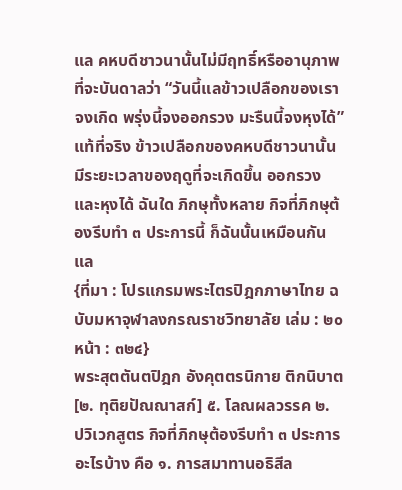แล คหบดีชาวนานั้นไม่มีฤทธิ์หรืออานุภาพที่จะบันดาลว่า “วันนี้แลข้าวเปลือกของเราจงเกิด พรุ่งนี้จงออกรวง มะรืนนี้จงหุงได้” แท้ที่จริง ข้าวเปลือกของคหบดีชาวนานั้น มีระยะเวลาของฤดูที่จะเกิดขึ้น ออกรวง และหุงได้ ฉันใด ภิกษุทั้งหลาย กิจที่ภิกษุต้องรีบทำ ๓ ประการนี้ ก็ฉันนั้นเหมือนกันแล
{ที่มา : โปรแกรมพระไตรปิฎกภาษาไทย ฉบับมหาจุฬาลงกรณราชวิทยาลัย เล่ม : ๒๐ หน้า : ๓๒๔}
พระสุตตันตปิฎก อังคุตตรนิกาย ติกนิบาต [๒. ทุติยปัณณาสก์] ๕. โลณผลวรรค ๒. ปวิเวกสูตร กิจที่ภิกษุต้องรีบทำ ๓ ประการ อะไรบ้าง คือ ๑. การสมาทานอธิสีล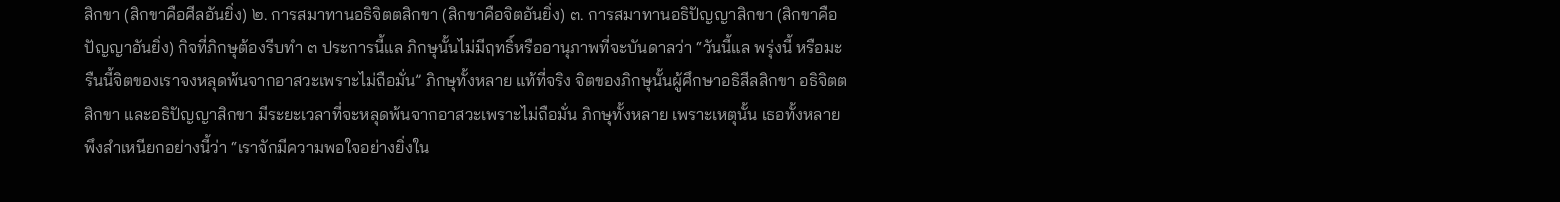สิกขา (สิกขาคือศีลอันยิ่ง) ๒. การสมาทานอธิจิตตสิกขา (สิกขาคือจิตอันยิ่ง) ๓. การสมาทานอธิปัญญาสิกขา (สิกขาคือปัญญาอันยิ่ง) กิจที่ภิกษุต้องรีบทำ ๓ ประการนี้แล ภิกษุนั้นไม่มีฤทธิ์หรืออานุภาพที่จะบันดาลว่า “วันนี้แล พรุ่งนี้ หรือมะรืนนี้จิตของเราจงหลุดพ้นจากอาสวะเพราะไม่ถือมั่น” ภิกษุทั้งหลาย แท้ที่จริง จิตของภิกษุนั้นผู้ศึกษาอธิสีลสิกขา อธิจิตตสิกขา และอธิปัญญาสิกขา มีระยะเวลาที่จะหลุดพ้นจากอาสวะเพราะไม่ถือมั่น ภิกษุทั้งหลาย เพราะเหตุนั้น เธอทั้งหลายพึงสำเหนียกอย่างนี้ว่า “เราจักมีความพอใจอย่างยิ่งใน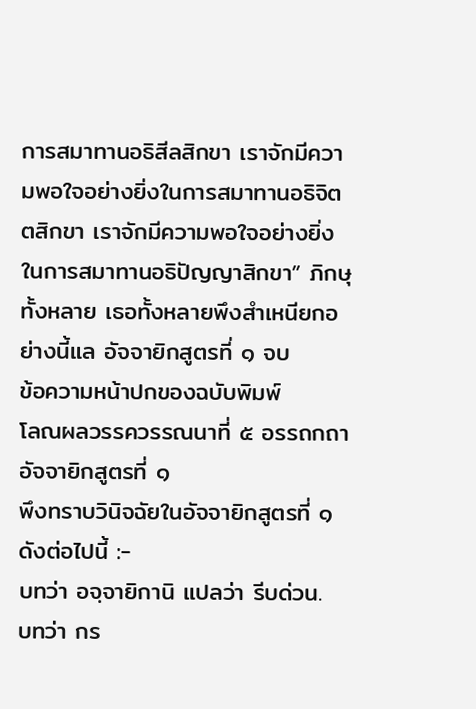การสมาทานอธิสีลสิกขา เราจักมีความพอใจอย่างยิ่งในการสมาทานอธิจิตตสิกขา เราจักมีความพอใจอย่างยิ่งในการสมาทานอธิปัญญาสิกขา” ภิกษุทั้งหลาย เธอทั้งหลายพึงสำเหนียกอย่างนี้แล อัจจายิกสูตรที่ ๑ จบ
ข้อความหน้าปกของฉบับพิมพ์
โลณผลวรรควรรณนาที่ ๕ อรรถกถาอัจจายิกสูตรที่ ๑
พึงทราบวินิจฉัยในอัจจายิกสูตรที่ ๑ ดังต่อไปนี้ :-
บทว่า อจฺจายิกานิ แปลว่า รีบด่วน.
บทว่า กร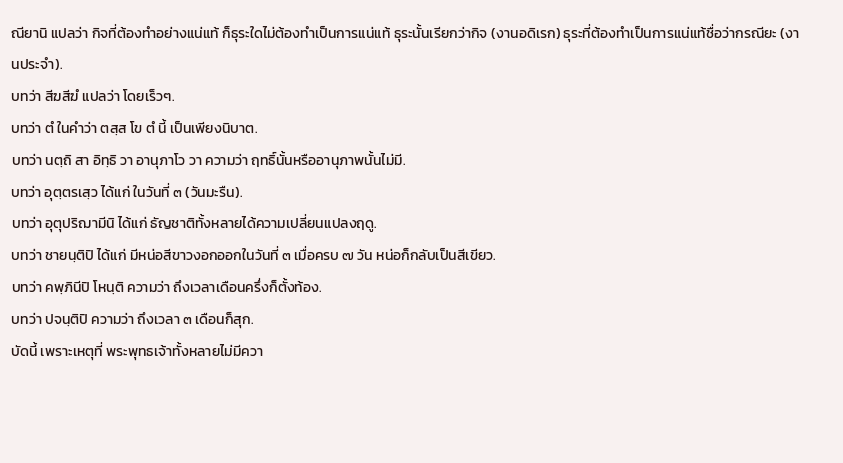ณียานิ แปลว่า กิจที่ต้องทำอย่างแน่แท้ ก็ธุระใดไม่ต้องทำเป็นการแน่แท้ ธุระนั้นเรียกว่ากิจ (งานอดิเรก) ธุระที่ต้องทำเป็นการแน่แท้ชื่อว่ากรณียะ (งานประจำ).
บทว่า สีฆสีฆํ แปลว่า โดยเร็วๆ.
บทว่า ตํ ในคำว่า ตสฺส โข ตํ นี้ เป็นเพียงนิบาต.
บทว่า นตฺถิ สา อิทฺธิ วา อานุภาโว วา ความว่า ฤทธิ์นั้นหรืออานุภาพนั้นไม่มี.
บทว่า อุตฺตรเสฺว ได้แก่ ในวันที่ ๓ (วันมะรืน).
บทว่า อุตุปริฌามีนิ ได้แก่ ธัญชาติทั้งหลายได้ความเปลี่ยนแปลงฤดู.
บทว่า ชายนฺติปิ ได้แก่ มีหน่อสีขาวงอกออกในวันที่ ๓ เมื่อครบ ๗ วัน หน่อก็กลับเป็นสีเขียว.
บทว่า คพฺภินีปิ โหนฺติ ความว่า ถึงเวลาเดือนครึ่งก็ตั้งท้อง.
บทว่า ปจนฺติปิ ความว่า ถึงเวลา ๓ เดือนก็สุก.
บัดนี้ เพราะเหตุที่ พระพุทธเจ้าทั้งหลายไม่มีควา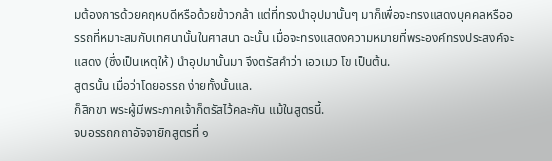มต้องการด้วยคฤหบดีหรือด้วยข้าวกล้า แต่ที่ทรงนำอุปมานั้นๆ มาก็เพื่อจะทรงแสดงบุคคลหรืออรรถที่หมาะสมกับเทศนานั้นในศาสนา ฉะนั้น เมื่อจะทรงแสดงความหมายที่พระองค์ทรงประสงค์จะแสดง (ซึ่งเป็นเหตุให้) นำอุปมานั้นมา จึงตรัสคำว่า เอวเมว โข เป็นต้น.
สูตรนั้น เมื่อว่าโดยอรรถ ง่ายทั้งนั้นแล.
ก็สิกขา พระผู้มีพระภาคเจ้าก็ตรัสไว้คละกัน แม้ในสูตรนี้.
จบอรรถกถาอัจจายิกสูตรที่ ๑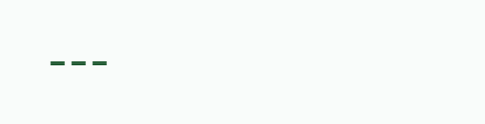---